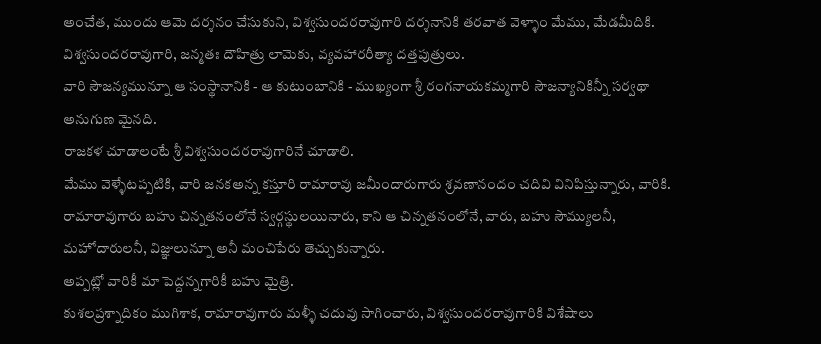అంచేత, ముందు ఆమె దర్శనం చేసుకుని, విశ్వసుందరరావుగారి దర్శనానికి తరవాత వెళ్ళాం మేము, మేడమీదికి.
విశ్వసుందరరావుగారి, జన్మతః దౌహిత్రు లామెకు, వ్యవహారరీత్యా దత్తపుత్రులు.
వారి సౌజన్యమున్నూ ఆ సంస్థానానికి - ఆ కుటుంబానికి - ముఖ్యంగా శ్రీ రంగనాయకమ్మగారి సౌజన్యానికిన్నీ సర్వథా అనుగుణ మైనది.
రాజకళ చూడాలంటే శ్రీ విశ్వసుందరరావుగారినే చూడాలి.
మేము వెళ్ళేటప్పటికి, వారి జనకఅన్న కస్తూరి రామారావు జమీందారుగారు శ్రవణానందం చదివి వినిపిస్తున్నారు, వారికి.
రామారావుగారు బహు చిన్నతనంలోనే స్వర్గస్థులయినారు, కాని ఆ చిన్నతనంలోనే, వారు, బహు సౌమ్యులనీ, మహోదారులనీ, విజ్ఞులున్నూ అనీ మంచిపేరు తెచ్చుకున్నారు.
అప్పట్లో వారికీ మా పెద్దన్నగారికీ బహు మైత్రి.
కుశలప్రశ్నాదికం ముగిశాక, రామారావుగారు మళ్ళీ చదువు సాగించారు, విశ్వసుందరరావుగారికి విశేషాలు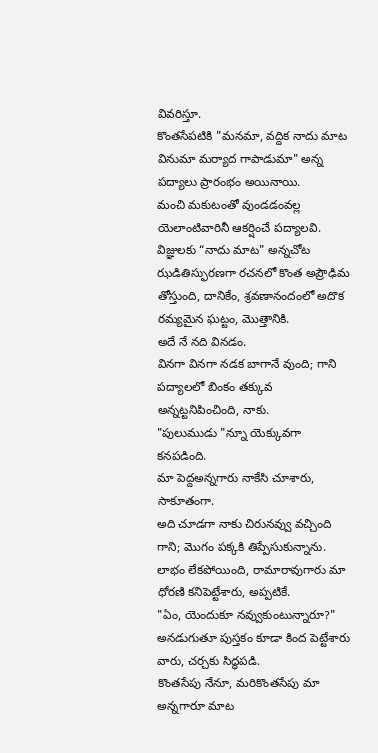వివరిస్తూ.
కొంతసేపటికి "మనమా, వద్దిక నాదు మాట వినుమా మర్యాద గాపాడుమా" అన్న పద్యాలు ప్రారంభం అయినాయి.
మంచి మకుటంతో వుండడంవల్ల యెలాంటివారినీ ఆకర్షించే పద్యాలవి.
విజ్ఞులకు “నాదు మాట" అన్నచోట ఝడితిస్ఫురణగా రచనలో కొంత అప్రౌఢిమ తోస్తుంది, దానికేం, శ్రవణానందంలో అదొక రమ్యమైన ఘట్టం, మొత్తానికి.
అదే నే నది వినడం.
వినగా వినగా నడక బాగానే వుంది; గాని పద్యాలలో బింకం తక్కువ అన్నట్టనిపించింది, నాకు.
"పులుముడు "న్నూ యెక్కువగా కనపడింది.
మా పెద్దఅన్నగారు నాకేసి చూశారు, సాకూతంగా.
అది చూడగా నాకు చిరునవ్వు వచ్చింది గాని; మొగం పక్కకి తిప్పేసుకున్నాను.
లాభం లేకపోయింది, రామారావుగారు మా ధోరణి కనిపెట్టేశారు, అప్పటికే.
"ఏం, యెందుకూ నవ్వుకుంటున్నారూ?" అనడుగుతూ పుస్తకం కూడా కింద పెట్టేశారు వారు, చర్చకు సిద్ధపడి.
కొంతసేపు నేనూ, మరికొంతసేపు మా అన్నగారూ మాట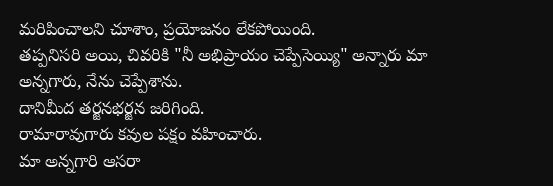మరిపించాలని చూశాం, ప్రయోజనం లేకపోయింది.
తప్పనిసరి అయి, చివరికి "నీ అభిప్రాయం చెప్పేసెయ్యి" అన్నారు మా అన్నగారు, నేను చెప్పేశాను.
దానిమీద తర్జనభర్జన జరిగింది.
రామారావుగారు కవుల పక్షం వహించారు.
మా అన్నగారి ఆసరా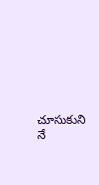చూసుకుని నే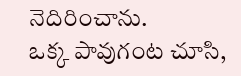నెదిరించాను.
ఒక్క పావుగంట చూసి,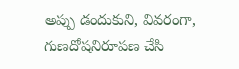అప్పు డందుకుని, వివరంగా, గుణదోషనిరూపణ చేసి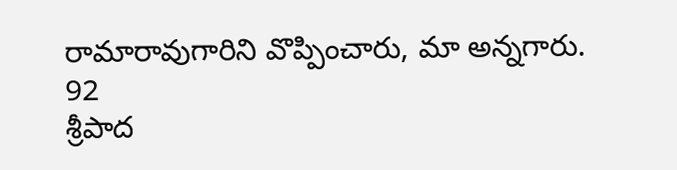రామారావుగారిని వొప్పించారు, మా అన్నగారు.
92
శ్రీపాద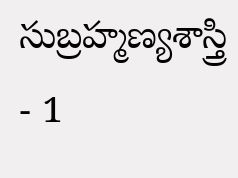సుబ్రహ్మణ్యశాస్త్రి - 1